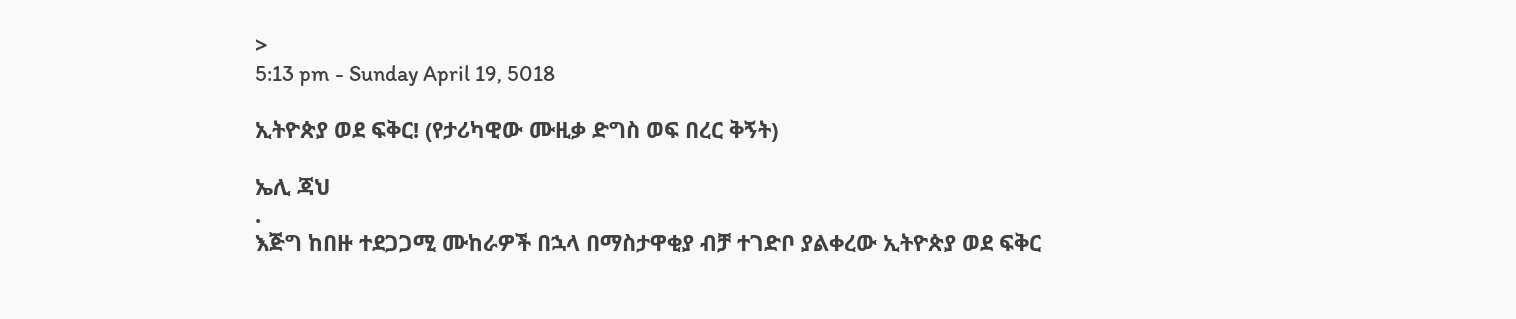>
5:13 pm - Sunday April 19, 5018

ኢትዮጵያ ወደ ፍቅር! (የታሪካዊው ሙዚቃ ድግስ ወፍ በረር ቅኝት)

ኤሊ ጃህ
.
እጅግ ከበዙ ተደጋጋሚ ሙከራዎች በኋላ በማስታዋቂያ ብቻ ተገድቦ ያልቀረው ኢትዮጵያ ወደ ፍቅር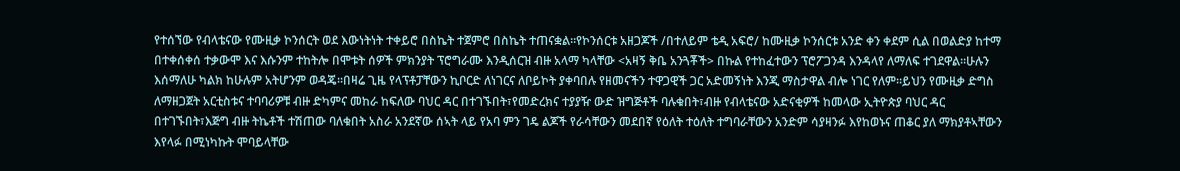የተሰኘው የብላቴናው የሙዚቃ ኮንሰርት ወደ እውነትነት ተቀይሮ በስኬት ተጀምሮ በስኬት ተጠናቋል።የኮንሰርቱ አዘጋጆች /በተለይም ቴዲ አፍሮ/ ከሙዚቃ ኮንሰርቱ አንድ ቀን ቀደም ሲል በወልድያ ከተማ በተቀሰቀሰ ተቃውሞ እና እሱንም ተከትሎ በሞቱት ሰዎች ምክንያት ፕሮግራሙ እንዲሰርዝ ብዙ አላማ ካላቸው <አዛኝ ቅቤ አንጓቾች> በኩል የተከፈተውን ፕሮፖጋንዳ እንዳላየ ለማለፍ ተገደዋል።ሁሉን እሰማለሁ ካልክ ከሁሉም አትሆንም ወዳጄ።በዛሬ ጊዜ የላፕቶፓቸውን ኪቦርድ ለነገርና ለቦይኮት ያቀባበሉ የዘመናችን ተዋጋዊች ጋር አድመኝነት እንጂ ማስታዋል ብሎ ነገር የለም።ይህን የሙዚቃ ድግስ ለማዘጋጀት አርቲስቱና ተባባሪዎቹ ብዙ ድካምና መከራ ከፍለው ባህር ዳር በተገኙበት፣የመድረክና ተያያዥ ውድ ዝግጅቶች ባሉቁበት፣ብዙ የብላቴናው አድናቂዎች ከመላው ኢትዮጵያ ባህር ዳር በተገኙበት፣እጅግ ብዙ ትኬቶች ተሽጠው ባለቁበት አስራ አንደኛው ሰኣት ላይ የአባ ምን ገዴ ልጆች የራሳቸውን መደበኛ የዕለት ተዕለት ተግባራቸውን አንድም ሳያዛንፉ እየከወኑና ጠቆር ያለ ማክያቶኣቸውን እየላፉ በሚነካኩት ሞባይላቸው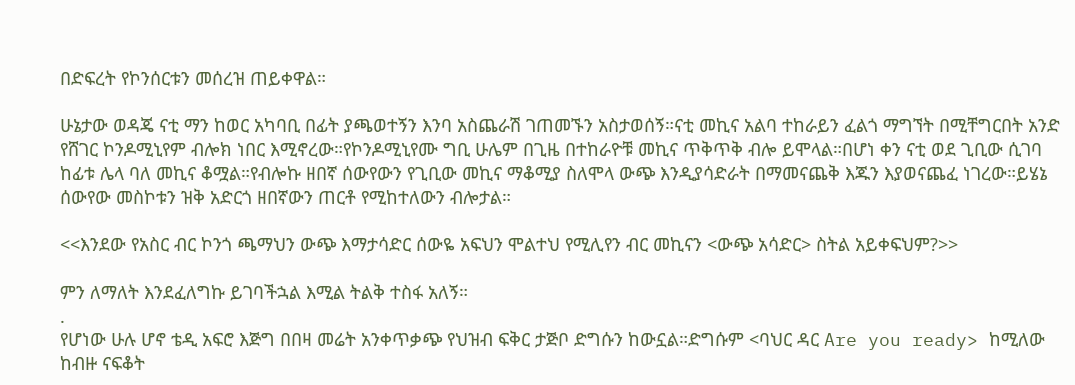በድፍረት የኮንሰርቱን መሰረዝ ጠይቀዋል።

ሁኔታው ወዳጄ ናቲ ማን ከወር አካባቢ በፊት ያጫወተኝን እንባ አስጨራሽ ገጠመኙን አስታወሰኝ።ናቲ መኪና አልባ ተከራይን ፈልጎ ማግኘት በሚቸግርበት አንድ የሸገር ኮንዶሚኒየም ብሎክ ነበር እሚኖረው።የኮንዶሚኒየሙ ግቢ ሁሌም በጊዜ በተከራዮቹ መኪና ጥቅጥቅ ብሎ ይሞላል።በሆነ ቀን ናቲ ወደ ጊቢው ሲገባ ከፊቱ ሌላ ባለ መኪና ቆሟል።የብሎኩ ዘበኛ ሰውየውን የጊቢው መኪና ማቆሚያ ስለሞላ ውጭ እንዲያሳድራት በማመናጨቅ እጁን እያወናጨፈ ነገረው።ይሄኔ ሰውየው መስኮቱን ዝቅ አድርጎ ዘበኛውን ጠርቶ የሚከተለውን ብሎታል።

<<እንደው የአስር ብር ኮንጎ ጫማህን ውጭ እማታሳድር ሰውዬ አፍህን ሞልተህ የሚሊየን ብር መኪናን <ውጭ አሳድር> ስትል አይቀፍህም?>>

ምን ለማለት እንደፈለግኩ ይገባችኋል እሚል ትልቅ ተስፋ አለኝ።
.
የሆነው ሁሉ ሆኖ ቴዲ አፍሮ እጅግ በበዛ መሬት አንቀጥቃጭ የህዝብ ፍቅር ታጅቦ ድግሱን ከውኗል።ድግሱም <ባህር ዳር Are you ready> ከሚለው ከብዙ ናፍቆት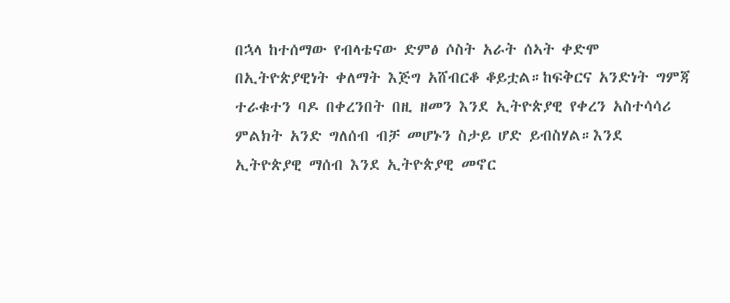በኋላ ከተሰማው የብላቴናው ድምፅ ሶስት አራት ሰኣት ቀድሞ በኢትዮጵያዊነት ቀለማት እጅግ አሸብርቆ ቆይቷል።ከፍቅርና አንድነት ግምጃ ተራቁተን ባዶ በቀረንበት በዚ ዘመን እንደ ኢትዮጵያዊ የቀረን አስተሳሳሪ ምልክት አንድ ግለሰብ ብቻ መሆኑን ስታይ ሆድ ይብስሃል።እንደ ኢትዮጵያዊ ማሰብ እንደ ኢትዮጵያዊ መኖር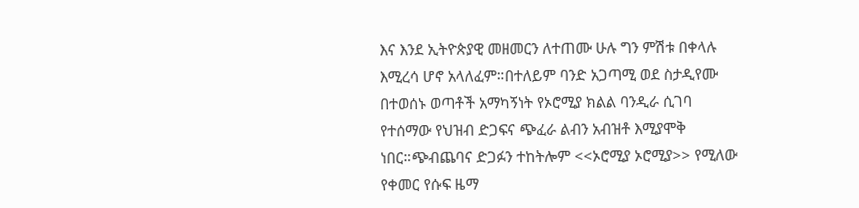እና እንደ ኢትዮጵያዊ መዘመርን ለተጠሙ ሁሉ ግን ምሽቱ በቀላሉ እሚረሳ ሆኖ አላለፈም።በተለይም ባንድ አጋጣሚ ወደ ስታዲየሙ በተወሰኑ ወጣቶች አማካኝነት የኦሮሚያ ክልል ባንዲራ ሲገባ የተሰማው የህዝብ ድጋፍና ጭፈራ ልብን አብዝቶ እሚያሞቅ ነበር።ጭብጨባና ድጋፉን ተከትሎም <<ኦሮሚያ ኦሮሚያ>> የሚለው የቀመር የሱፍ ዜማ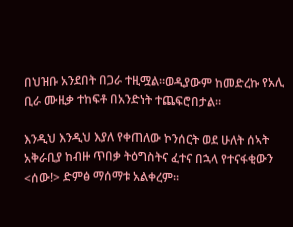በህዝቡ አንደበት በጋራ ተዚሟል።ወዲያውም ከመድረኩ የአሊ ቢራ ሙዚቃ ተከፍቶ በአንድነት ተጨፍሮበታል።

እንዲህ እንዲህ እያለ የቀጠለው ኮንሰርት ወደ ሁለት ሰኣት አቅራቢያ ከብዙ ጥበቃ ትዕግስትና ፈተና በኋላ የተናፋቂውን <ሰው!> ድምፅ ማሰማቱ አልቀረም።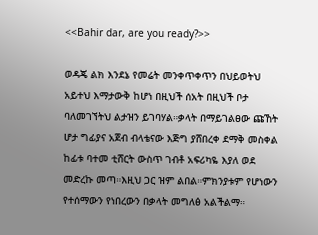<<Bahir dar, are you ready?>>

ወዳጄ ልክ እንደኔ የመሬት መንቀጥቀጥን በህይወትህ አይተህ እማታውቅ ከሆነ በዚህች ሰአት በዚህች ቦታ ባለመገኘትህ ልታዝን ይገባሃል።ቃላት በማይገልፀው ጩኸት ሆታ ግፊያና አጀብ ብላቴናው እጅግ ያሸበረቀ ደማቅ መስቀል ከፊቱ ባተመ ቲሸርት ውስጥ ገብቶ አፍሪካዬ እያለ ወደ መድረኩ መጣ።እዚህ ጋር ዝም ልበል።ምክንያቱም የሆነውን የተሰማውን የነበረውን በቃላት መግለፅ አልችልማ።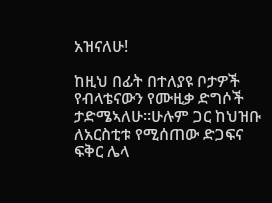አዝናለሁ!

ከዚህ በፊት በተለያዩ ቦታዎች የብላቴናውን የሙዚቃ ድግሶች ታድሜኣለሁ።ሁሉም ጋር ከህዝቡ ለአርስቲቱ የሚሰጠው ድጋፍና ፍቅር ሌላ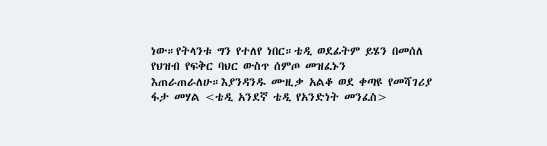ነው።የትላንቱ ግን የተለየ ነበር።ቴዲ ወደፊትም ይሄን በመሰለ የህዝብ የፍቅር ባህር ውስጥ ሰምጦ መዝፈኑን እጠራጠራለሁ።እያንዳንዱ ሙዚቃ አልቆ ወደ ቀጣዩ የመሻገሪያ ፋታ መሃል <ቴዲ አንደኛ ቴዲ የአንድነት መንፈስ>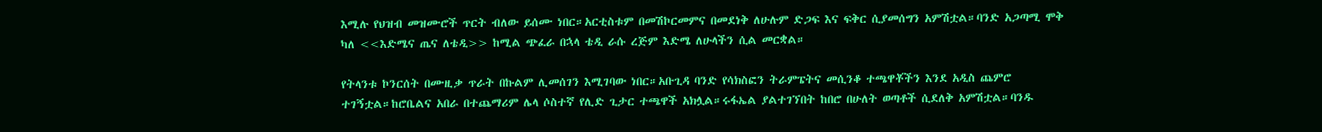እሚሉ የህዝብ መዝሙሮች ጥርት ብለው ይሰሙ ነበር።አርቲስቱም በመሽኮርመምና በመደነቅ ለሁሉም ድጋፍ እና ፍቅር ሲያመሰግን አምሽቷል።ባንድ አጋጣሚ ሞቅ ካለ <<እድሜና ጤና ለቴዲ>> ከሚል ጭፈራ በኋላ ቴዲ ራሱ ረጅም እድሜ ለሁላችን ሲል መርቋል።

የትላንቱ ኮንርሰት በሙዚቃ ጥራት በኩልም ሊመሰገን እሚገባው ነበር።አቡጊዳ ባንድ የሳክስፎን ትራምፔትና መሲንቆ ተጫዋቾችን እንደ አዲስ ጨምሮ ተገኝቷል።ከሮቤልና አበራ በተጨማሪም ሌላ ሶስተኛ የሊድ ጊታር ተጫዋች አክሏል።ሩፋኤል ያልተገኘበት ከበሮ በሁለት ወጣቶች ሲደለቅ አምሽቷል።ባንዱ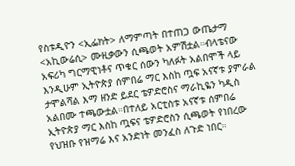የስቱዲዮን <ኢፌክት> ለማምጣት በተጠጋ ውጤታማ <አኪውሬሲ> ሙዚቃውን ሲጫወት አምሽቷል።ብላቴናው አፍሪካ ግርማዊነቶና ጥቁር ሰውን ካለፉት አልበሞች ላይ እንዲሁም ኢትዮጵያ ሰምበሬ ማር እስከ ጧፍ አናኛቱ ያምራል ታሞልሻል እማ ዘንድ ይደር ቴዎድሮስና ማራኪዬን ካዲስ አልበሙ ተጫውቷል።በተለይ አርቲስቱ አናኛቱ ሰምበሬ ኢትዮጵያ ማር እስከ ጧፍና ቴዎድሮስን ሲጫወት የነበረው የህዝቡ የዝማሬ እና አንድነት መንፈስ ለጉድ ነበር።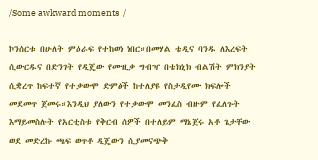/Some awkward moments  /

ኮንሰርቱ በሁለት ምዕራፍ የተከወነ ነበር።በመሃል ቴዲና ባንዱ ለእረፍት ሲውርዱና በድንገት የዲጄው የሙዚቃ ግብዣ በቴክኒክ ብልሽት ምክንያት ሲቋረጥ ከፍተኛ የተቃውሞ ድምፅች ከተለያዩ የስታዲየሙ ክፍሎች መደመጥ ጀመሩ።እንዲህ ያለውን የተቃውሞ መንፈስ ብዙም የፈለጉት እማይመስሉት የአርቲስቱ የቅርብ ሰዎች በተለይም ማኔጀሩ አቶ ጌታቸው ወደ መድረኩ ጫፍ ወጥቶ ዲጄውን ሲያመናጭቅ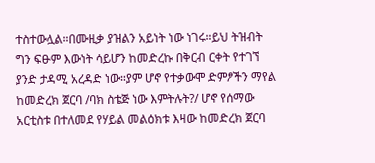ተስተውሏል።በሙዚቃ ያዝልን አይነት ነው ነገሩ።ይህ ትዝብት ግን ፍፁም እውነት ሳይሆን ከመድረኩ በቅርብ ርቀት የተገኘ ያንድ ታዳሚ አረዳድ ነው።ያም ሆኖ የተቃውሞ ድምፆችን ማየል ከመድረክ ጀርባ /ባክ ስቴጅ ነው እምትሉት?/ ሆኖ የሰማው አርቲስቱ በተለመደ የሃይል መልዕክቱ እዛው ከመድረክ ጀርባ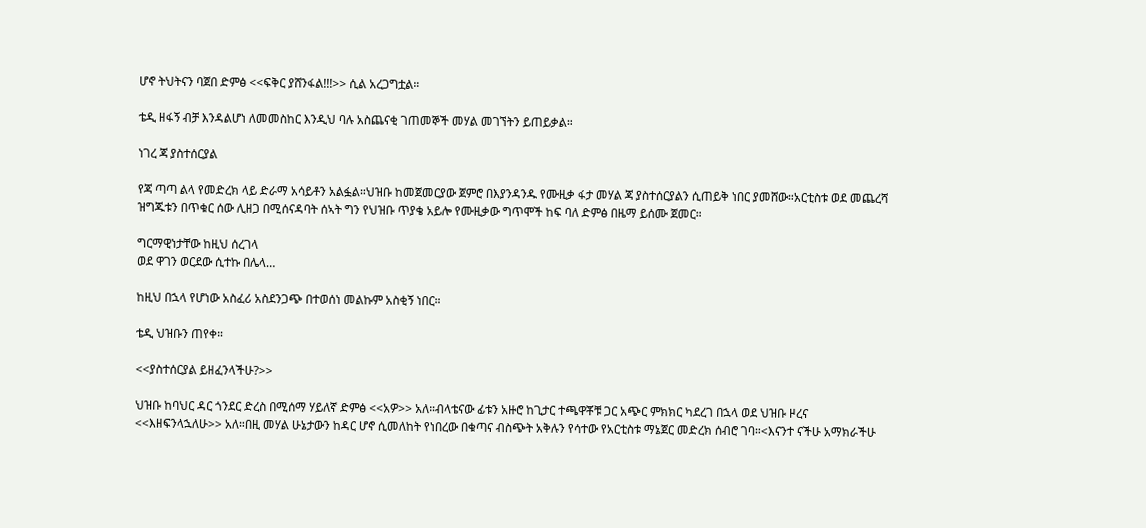ሆኖ ትህትናን ባጀበ ድምፅ <<ፍቅር ያሸንፋል!!!>> ሲል አረጋግቷል።

ቴዲ ዘፋኝ ብቻ እንዳልሆነ ለመመስከር እንዲህ ባሉ አስጨናቂ ገጠመኞች መሃል መገኘትን ይጠይቃል።

ነገረ ጃ ያስተሰርያል

የጃ ጣጣ ልላ የመድረክ ላይ ድራማ አሳይቶን አልፏል።ህዝቡ ከመጀመርያው ጀምሮ በእያንዳንዱ የሙዚቃ ፋታ መሃል ጃ ያስተሰርያልን ሲጠይቅ ነበር ያመሸው።አርቲስቱ ወደ መጨረሻ ዝግጁቱን በጥቁር ሰው ሊዘጋ በሚሰናዳባት ሰኣት ግን የህዝቡ ጥያቄ አይሎ የሙዚቃው ግጥሞች ከፍ ባለ ድምፅ በዜማ ይሰሙ ጀመር።

ግርማዊነታቸው ከዚህ ሰረገላ
ወደ ዋገን ወርደው ሲተኩ በሌላ…

ከዚህ በኋላ የሆነው አስፈሪ አስደንጋጭ በተወሰነ መልኩም አስቂኝ ነበር።

ቴዲ ህዝቡን ጠየቀ።

<<ያስተሰርያል ይዘፈንላችሁ?>>

ህዝቡ ከባህር ዳር ጎንደር ድረስ በሚሰማ ሃይለኛ ድምፅ <<አዎ>> አለ።ብላቴናው ፊቱን አዙሮ ከጊታር ተጫዋቾቹ ጋር አጭር ምክክር ካደረገ በኋላ ወደ ህዝቡ ዞረና
<<እዘፍንላኋለሁ>> አለ።በዚ መሃል ሁኔታውን ከዳር ሆኖ ሲመለከት የነበረው በቁጣና ብስጭት አቅሉን የሳተው የአርቲስቱ ማኔጀር መድረክ ሰብሮ ገባ።<እናንተ ናችሁ አማክራችሁ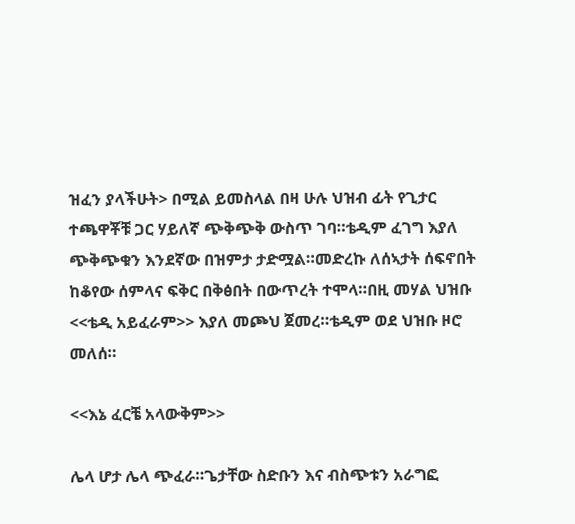ዝፈን ያላችሁት> በሚል ይመስላል በዛ ሁሉ ህዝብ ፊት የጊታር ተጫዋቾቹ ጋር ሃይለኛ ጭቅጭቅ ውስጥ ገባ።ቴዲም ፈገግ እያለ ጭቅጭቁን እንደኛው በዝምታ ታድሟል።መድረኩ ለሰኣታት ሰፍኖበት ከቆየው ሰምላና ፍቅር በቅፅበት በውጥረት ተሞላ።በዚ መሃል ህዝቡ <<ቴዲ አይፈራም>> እያለ መጮህ ጀመረ።ቴዲም ወደ ህዝቡ ዞሮ መለሰ።

<<እኔ ፈርቼ አላውቅም>>

ሌላ ሆታ ሌላ ጭፈራ።ጌታቸው ስድቡን እና ብስጭቱን አራግፎ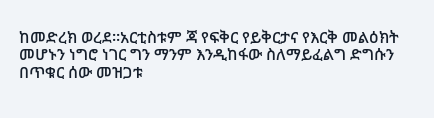ከመድረክ ወረደ።አርቲስቱም ጃ የፍቅር የይቅርታና የእርቅ መልዕክት መሆኑን ነግሮ ነገር ግን ማንም እንዲከፋው ስለማይፈልግ ድግሱን በጥቁር ሰው መዝጋቱ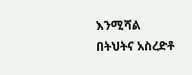እንሚሻል በትህትና አስረድቶ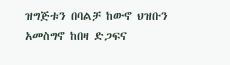ዝግጅቱን በባልቻ ከውኖ ህዝቡን አመስግኖ ከበዛ ድጋፍና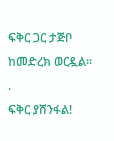ፍቅር ጋር ታጅቦ ከመድረክ ወርዷል።
.
ፍቅር ያሸንፋል!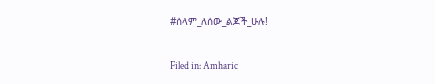#ሰላም_ለሰው_ልጆች_ሁሉ!

Filed in: Amharic